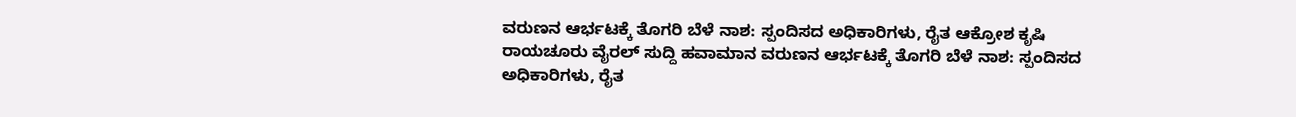ವರುಣನ ಆರ್ಭಟಕ್ಕೆ ತೊಗರಿ ಬೆಳೆ ನಾಶ: ಸ್ಪಂದಿಸದ ಅಧಿಕಾರಿಗಳು, ರೈತ ಆಕ್ರೋಶ ಕೃಷಿ ರಾಯಚೂರು ವೈರಲ್ ಸುದ್ದಿ ಹವಾಮಾನ ವರುಣನ ಆರ್ಭಟಕ್ಕೆ ತೊಗರಿ ಬೆಳೆ ನಾಶ: ಸ್ಪಂದಿಸದ ಅಧಿಕಾರಿಗಳು, ರೈತ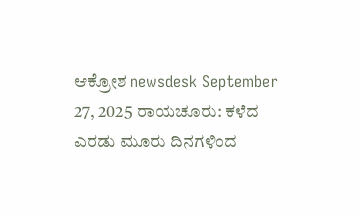ಆಕ್ರೋಶ newsdesk September 27, 2025 ರಾಯಚೂರು: ಕಳೆದ ಎರಡು ಮೂರು ದಿನಗಳಿಂದ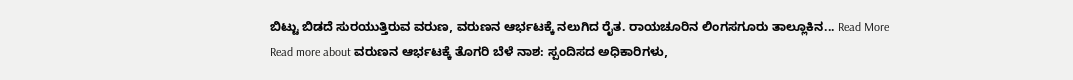ಬಿಟ್ಟು ಬಿಡದೆ ಸುರಯುತ್ತಿರುವ ವರುಣ, ವರುಣನ ಆರ್ಭಟಕ್ಕೆ ನಲುಗಿದ ರೈತ. ರಾಯಚೂರಿನ ಲಿಂಗಸಗೂರು ತಾಲ್ಲೂಕಿನ... Read More Read more about ವರುಣನ ಆರ್ಭಟಕ್ಕೆ ತೊಗರಿ ಬೆಳೆ ನಾಶ: ಸ್ಪಂದಿಸದ ಅಧಿಕಾರಿಗಳು,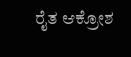ರೈತ ಆಕ್ರೋಶ